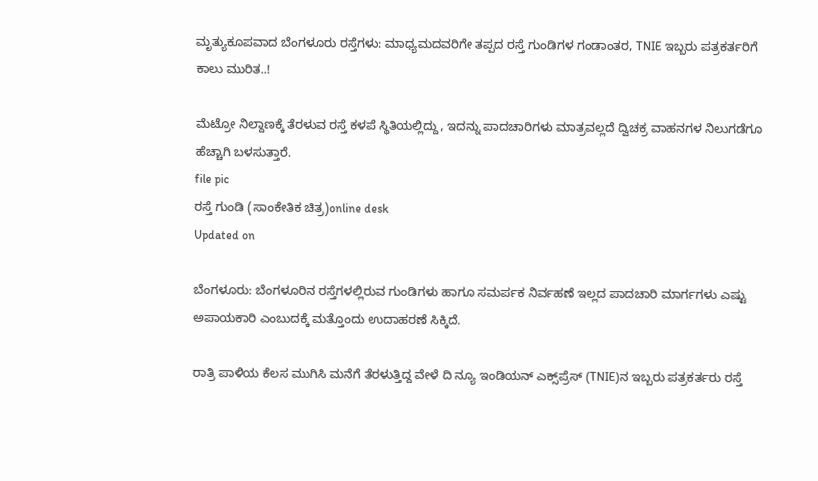ಮೃತ್ಯುಕೂಪವಾದ ಬೆಂಗಳೂರು ರಸ್ತೆಗಳು: ಮಾಧ್ಯಮದವರಿಗೇ ತಪ್ಪದ ರಸ್ತೆ ಗುಂಡಿಗಳ ಗಂಡಾಂತರ, TNIE ಇಬ್ಬರು ಪತ್ರಕರ್ತರಿಗೆ ಕಾಲು ಮುರಿತ..!

ಮೆಟ್ರೋ ನಿಲ್ದಾಣಕ್ಕೆ ತೆರಳುವ ರಸ್ತೆ ಕಳಪೆ ಸ್ಥಿತಿಯಲ್ಲಿದ್ದು, ಇದನ್ನು ಪಾದಚಾರಿಗಳು ಮಾತ್ರವಲ್ಲದೆ ದ್ವಿಚಕ್ರ ವಾಹನಗಳ ನಿಲುಗಡೆಗೂ ಹೆಚ್ಚಾಗಿ ಬಳಸುತ್ತಾರೆ.
file pic
ರಸ್ತೆ ಗುಂಡಿ (ಸಾಂಕೇತಿಕ ಚಿತ್ರ)online desk
Updated on

ಬೆಂಗಳೂರು: ಬೆಂಗಳೂರಿನ ರಸ್ತೆಗಳಲ್ಲಿರುವ ಗುಂಡಿಗಳು ಹಾಗೂ ಸಮರ್ಪಕ ನಿರ್ವಹಣೆ ಇಲ್ಲದ ಪಾದಚಾರಿ ಮಾರ್ಗಗಳು ಎಷ್ಟು ಅಪಾಯಕಾರಿ ಎಂಬುದಕ್ಕೆ ಮತ್ತೊಂದು ಉದಾಹರಣೆ ಸಿಕ್ಕಿದೆ.

ರಾತ್ರಿ ಪಾಳಿಯ ಕೆಲಸ ಮುಗಿಸಿ ಮನೆಗೆ ತೆರಳುತ್ತಿದ್ದ ವೇಳೆ ದಿ ನ್ಯೂ ಇಂಡಿಯನ್ ಎಕ್ಸ್‌ಪ್ರೆಸ್‌ (TNIE)ನ ಇಬ್ಬರು ಪತ್ರಕರ್ತರು ರಸ್ತೆ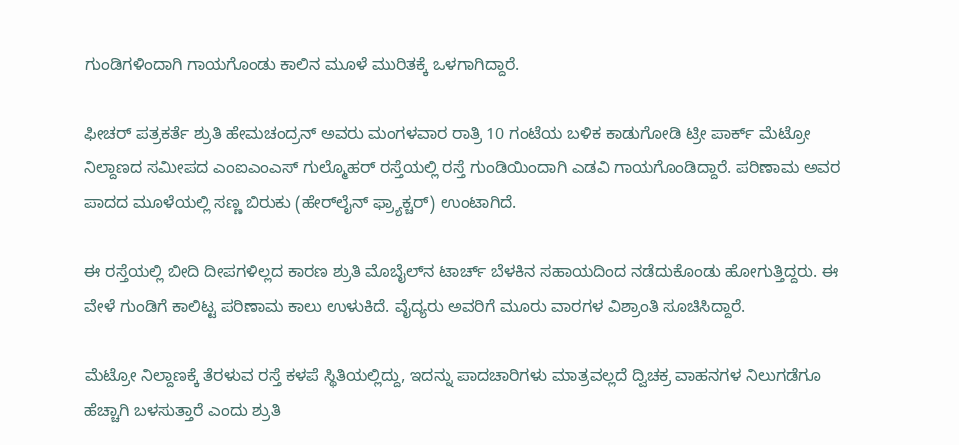ಗುಂಡಿಗಳಿಂದಾಗಿ ಗಾಯಗೊಂಡು ಕಾಲಿನ ಮೂಳೆ ಮುರಿತಕ್ಕೆ ಒಳಗಾಗಿದ್ದಾರೆ.

ಫೀಚರ್‌ ಪತ್ರಕರ್ತೆ ಶ್ರುತಿ ಹೇಮಚಂದ್ರನ್ ಅವರು ಮಂಗಳವಾರ ರಾತ್ರಿ 10 ಗಂಟೆಯ ಬಳಿಕ ಕಾಡುಗೋಡಿ ಟ್ರೀ ಪಾರ್ಕ್‌ ಮೆಟ್ರೋ ನಿಲ್ದಾಣದ ಸಮೀಪದ ಎಂಐಎಂಎಸ್‌ ಗುಲ್ಮೊಹರ್‌ ರಸ್ತೆಯಲ್ಲಿ ರಸ್ತೆ ಗುಂಡಿಯಿಂದಾಗಿ ಎಡವಿ ಗಾಯಗೊಂಡಿದ್ದಾರೆ. ಪರಿಣಾಮ ಅವರ ಪಾದದ ಮೂಳೆಯಲ್ಲಿ ಸಣ್ಣ ಬಿರುಕು (ಹೇರ್‌ಲೈನ್‌ ಫ್ರ್ಯಾಕ್ಚರ್‌) ಉಂಟಾಗಿದೆ.

ಈ ರಸ್ತೆಯಲ್ಲಿ ಬೀದಿ ದೀಪಗಳಿಲ್ಲದ ಕಾರಣ ಶ್ರುತಿ ಮೊಬೈಲ್‌ನ ಟಾರ್ಚ್‌ ಬೆಳಕಿನ ಸಹಾಯದಿಂದ ನಡೆದುಕೊಂಡು ಹೋಗುತ್ತಿದ್ದರು. ಈ ವೇಳೆ ಗುಂಡಿಗೆ ಕಾಲಿಟ್ಟ ಪರಿಣಾಮ ಕಾಲು ಉಳುಕಿದೆ. ವೈದ್ಯರು ಅವರಿಗೆ ಮೂರು ವಾರಗಳ ವಿಶ್ರಾಂತಿ ಸೂಚಿಸಿದ್ದಾರೆ.

ಮೆಟ್ರೋ ನಿಲ್ದಾಣಕ್ಕೆ ತೆರಳುವ ರಸ್ತೆ ಕಳಪೆ ಸ್ಥಿತಿಯಲ್ಲಿದ್ದು, ಇದನ್ನು ಪಾದಚಾರಿಗಳು ಮಾತ್ರವಲ್ಲದೆ ದ್ವಿಚಕ್ರ ವಾಹನಗಳ ನಿಲುಗಡೆಗೂ ಹೆಚ್ಚಾಗಿ ಬಳಸುತ್ತಾರೆ ಎಂದು ಶ್ರುತಿ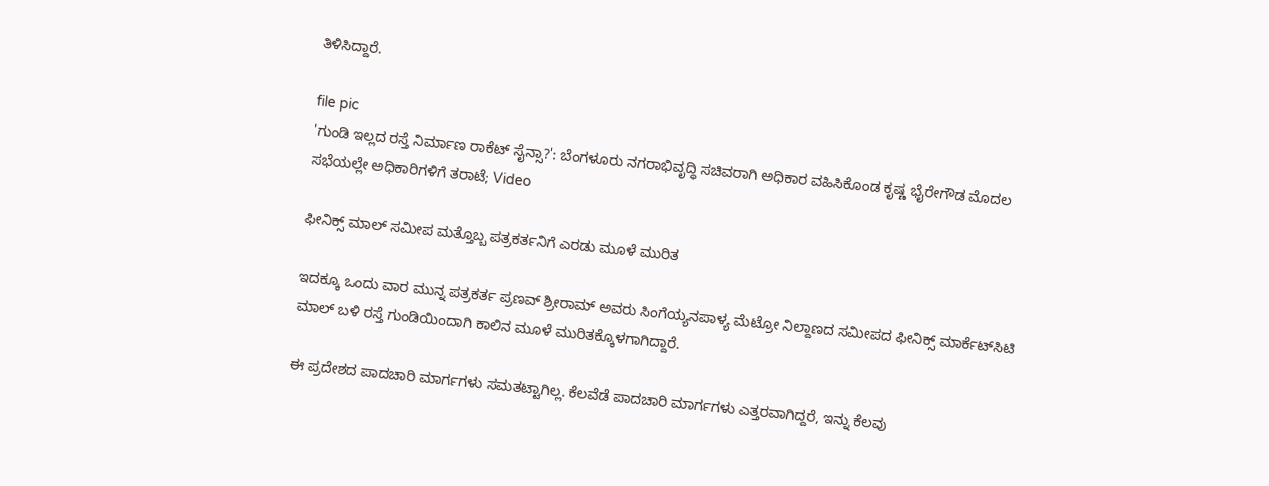ತಿಳಿಸಿದ್ದಾರೆ.

file pic
'ಗುಂಡಿ ಇಲ್ಲದ ರಸ್ತೆ ನಿರ್ಮಾಣ ರಾಕೆಟ್ ಸೈನ್ಸಾ?': ಬೆಂಗಳೂರು ನಗರಾಭಿವೃದ್ಧಿ ಸಚಿವರಾಗಿ ಅಧಿಕಾರ ವಹಿಸಿಕೊಂಡ ಕೃಷ್ಣ ಭೈರೇಗೌಡ ಮೊದಲ ಸಭೆಯಲ್ಲೇ ಅಧಿಕಾರಿಗಳಿಗೆ ತರಾಟೆ; Video

ಫೀನಿಕ್ಸ್‌ ಮಾಲ್‌ ಸಮೀಪ ಮತ್ತೊಬ್ಬ ಪತ್ರಕರ್ತನಿಗೆ ಎರಡು ಮೂಳೆ ಮುರಿತ

ಇದಕ್ಕೂ ಒಂದು ವಾರ ಮುನ್ನ ಪತ್ರಕರ್ತ ಪ್ರಣವ್‌ ಶ್ರೀರಾಮ್ ಅವರು ಸಿಂಗೆಯ್ಯನಪಾಳ್ಯ ಮೆಟ್ರೋ ನಿಲ್ದಾಣದ ಸಮೀಪದ ಫೀನಿಕ್ಸ್‌ ಮಾರ್ಕೆಟ್‌ಸಿಟಿ ಮಾಲ್‌ ಬಳಿ ರಸ್ತೆ ಗುಂಡಿಯಿಂದಾಗಿ ಕಾಲಿನ ಮೂಳೆ ಮುರಿತಕ್ಕೊಳಗಾಗಿದ್ದಾರೆ.

ಈ ಪ್ರದೇಶದ ಪಾದಚಾರಿ ಮಾರ್ಗಗಳು ಸಮತಟ್ಟಾಗಿಲ್ಲ. ಕೆಲವೆಡೆ ಪಾದಚಾರಿ ಮಾರ್ಗಗಳು ಎತ್ತರವಾಗಿದ್ದರೆ, ಇನ್ನು ಕೆಲವು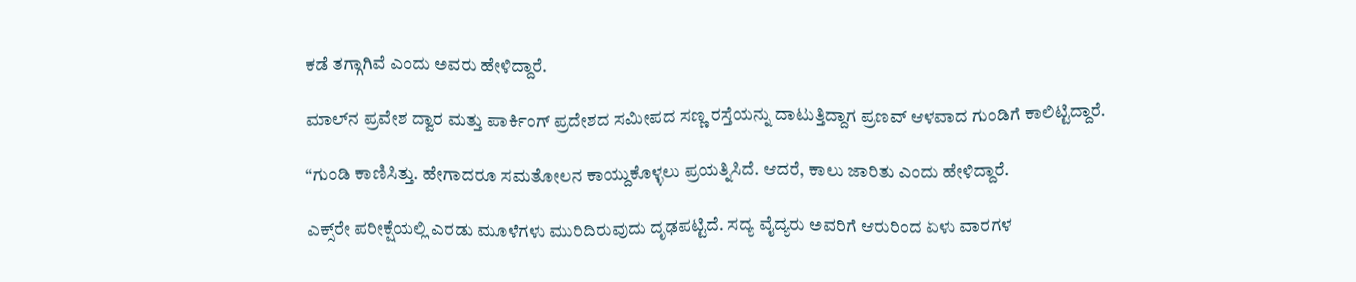ಕಡೆ ತಗ್ಗಾಗಿವೆ ಎಂದು ಅವರು ಹೇಳಿದ್ದಾರೆ.

ಮಾಲ್‌ನ ಪ್ರವೇಶ ದ್ವಾರ ಮತ್ತು ಪಾರ್ಕಿಂಗ್‌ ಪ್ರದೇಶದ ಸಮೀಪದ ಸಣ್ಣ ರಸ್ತೆಯನ್ನು ದಾಟುತ್ತಿದ್ದಾಗ ಪ್ರಣವ್‌ ಆಳವಾದ ಗುಂಡಿಗೆ ಕಾಲಿಟ್ಟಿದ್ದಾರೆ.

“ಗುಂಡಿ ಕಾಣಿಸಿತ್ತು. ಹೇಗಾದರೂ ಸಮತೋಲನ ಕಾಯ್ದುಕೊಳ್ಳಲು ಪ್ರಯತ್ನಿಸಿದೆ. ಆದರೆ, ಕಾಲು ಜಾರಿತು ಎಂದು ಹೇಳಿದ್ದಾರೆ.

ಎಕ್ಸ್‌ರೇ ಪರೀಕ್ಷೆಯಲ್ಲಿ ಎರಡು ಮೂಳೆಗಳು ಮುರಿದಿರುವುದು ದೃಢಪಟ್ಟಿದೆ. ಸದ್ಯ ವೈದ್ಯರು ಅವರಿಗೆ ಆರುರಿಂದ ಏಳು ವಾರಗಳ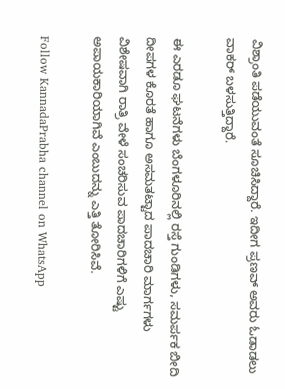ವಿಶ್ರಾಂತಿ ಪಡೆಯುವಂತೆ ಸೂಚಿಸಿದ್ದಾರೆ. ಇದೀಗ ಪ್ರಣವ್ ಅವರು ಓಡಾಡಲು ವಾಕರ್‌ ಬಳಸುತ್ತಿದ್ದಾರೆ.

ಈ ಎರಡೂ ಘಟನೆಗಳು ಬೆಂಗಳೂರಿನಲ್ಲಿ ರಸ್ತೆ ಗುಂಡಿಗಳು, ಸಮರ್ಪಕ ಬೀದಿ ದೀಪಗಳ ಕೊರತೆ ಹಾಗೂ ಅಸಮತಟ್ಟಾದ ಪಾದಚಾರಿ ಮಾರ್ಗಗಳು ವಿಶೇಷವಾಗಿ ರಾತ್ರಿ ವೇಳೆ ಸಂಚರಿಸುವ ಪಾದಚಾರಿಗಳಿಗೆ ಎಷ್ಟು ಅಪಾಯಕಾರಿಯಾಗಿವೆ ಎಂಬುದನ್ನು ಎತ್ತಿ ತೋರಿಸಿವೆ.

Follow KannadaPrabha channel on WhatsApp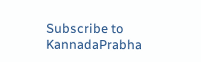Subscribe to KannadaPrabha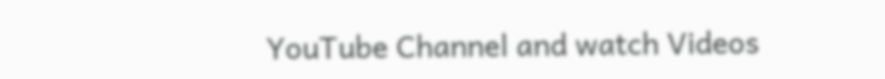YouTube Channel and watch Videos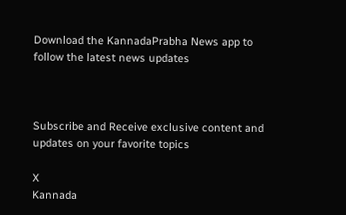Download the KannadaPrabha News app to follow the latest news updates



Subscribe and Receive exclusive content and updates on your favorite topics

X
Kannada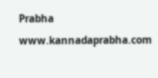Prabha
www.kannadaprabha.com